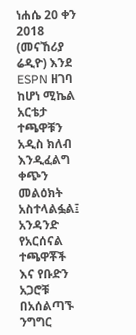ነሐሴ 20 ቀን 2018 (መናኸሪያ ሬዲዮ) እንደ ESPN ዘገባ ከሆነ ሚኬል አርቴታ ተጫዋቹን አዲስ ክለብ እንዲፈልግ ቀጭን መልዕክት አስተላልፏል፤ አንዳንድ የአርሰናል ተጫዋቾች እና የቡድን አጋሮቹ በአሰልጣኙ ንግግር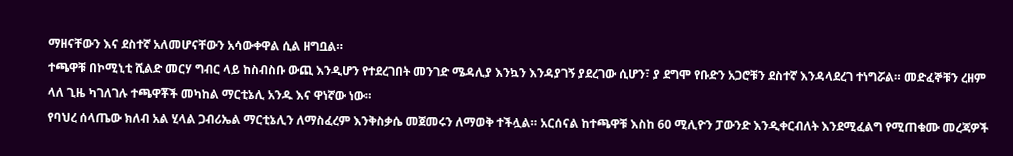ማዘናቸውን እና ደስተኛ አለመሆናቸውን አሳውቀዋል ሲል ዘግቧል።
ተጫዋቹ በኮሚኒቲ ሺልድ መርሃ ግብር ላይ ከስብስቡ ውጪ እንዲሆን የተደረገበት መንገድ ሜዳሊያ እንኳን እንዳያገኝ ያደረገው ሲሆን፣ ያ ደግሞ የቡድን አጋሮቹን ደስተኛ እንዳላደረገ ተነግሯል። መድፈኞቹን ረዘም ላለ ጊዜ ካገለገሉ ተጫዋቾች መካከል ማርቲኔሊ አንዱ እና ዋነኛው ነው።
የባህረ ሰላጤው ክለብ አል ሂላል ጋብሪኤል ማርቲኔሊን ለማስፈረም እንቅስቃሴ መጀመሩን ለማወቅ ተችሏል። አርሰናል ከተጫዋቹ እስከ 60 ሚሊዮን ፓውንድ እንዲቀርብለት እንደሚፈልግ የሚጠቁሙ መረጃዎች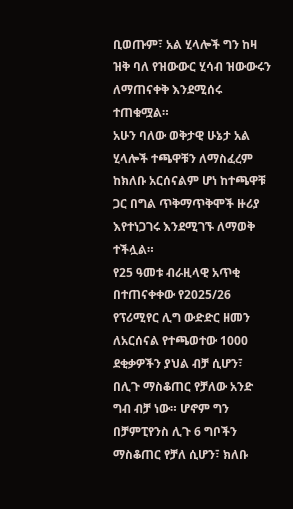ቢወጡም፣ አል ሂላሎች ግን ከዛ ዝቅ ባለ የዝውውር ሂሳብ ዝውውሩን ለማጠናቀቅ እንደሚሰሩ ተጠቁሟል።
አሁን ባለው ወቅታዊ ሁኔታ አል ሂላሎች ተጫዋቹን ለማስፈረም ከክለቡ አርሰናልም ሆነ ከተጫዋቹ ጋር በግል ጥቅማጥቅሞች ዙሪያ እየተነጋገሩ እንደሚገኙ ለማወቅ ተችሏል።
የ25 ዓመቱ ብራዚላዊ አጥቂ በተጠናቀቀው የ2025/26 የፕሪሚየር ሊግ ውድድር ዘመን ለአርሰናል የተጫወተው 1000 ደቂቃዎችን ያህል ብቻ ሲሆን፣ በሊጉ ማስቆጠር የቻለው አንድ ግብ ብቻ ነው። ሆኖም ግን በቻምፒየንስ ሊጉ 6 ግቦችን ማስቆጠር የቻለ ሲሆን፣ ክለቡ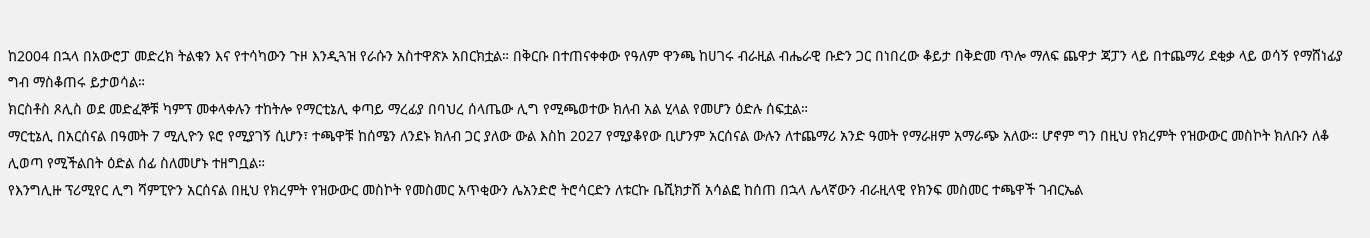ከ2004 በኋላ በአውሮፓ መድረክ ትልቁን እና የተሳካውን ጉዞ እንዲጓዝ የራሱን አስተዋጽኦ አበርክቷል። በቅርቡ በተጠናቀቀው የዓለም ዋንጫ ከሀገሩ ብራዚል ብሔራዊ ቡድን ጋር በነበረው ቆይታ በቅድመ ጥሎ ማለፍ ጨዋታ ጃፓን ላይ በተጨማሪ ደቂቃ ላይ ወሳኝ የማሸነፊያ ግብ ማስቆጠሩ ይታወሳል።
ክርስቶስ ጾሊስ ወደ መድፈኞቹ ካምፕ መቀላቀሉን ተከትሎ የማርቲኔሊ ቀጣይ ማረፊያ በባህረ ሰላጤው ሊግ የሚጫወተው ክለብ አል ሂላል የመሆን ዕድሉ ሰፍቷል።
ማርቲኔሊ በአርሰናል በዓመት 7 ሚሊዮን ዩሮ የሚያገኝ ሲሆን፣ ተጫዋቹ ከሰሜን ለንደኑ ክለብ ጋር ያለው ውል እስከ 2027 የሚያቆየው ቢሆንም አርሰናል ውሉን ለተጨማሪ አንድ ዓመት የማራዘም አማራጭ አለው። ሆኖም ግን በዚህ የክረምት የዝውውር መስኮት ክለቡን ለቆ ሊወጣ የሚችልበት ዕድል ሰፊ ስለመሆኑ ተዘግቧል።
የእንግሊዙ ፕሪሚየር ሊግ ሻምፒዮን አርሰናል በዚህ የክረምት የዝውውር መስኮት የመስመር አጥቂውን ሌአንድሮ ትሮሳርድን ለቱርኩ ቤሺክታሽ አሳልፎ ከሰጠ በኋላ ሌላኛውን ብራዚላዊ የክንፍ መስመር ተጫዋች ገብርኤል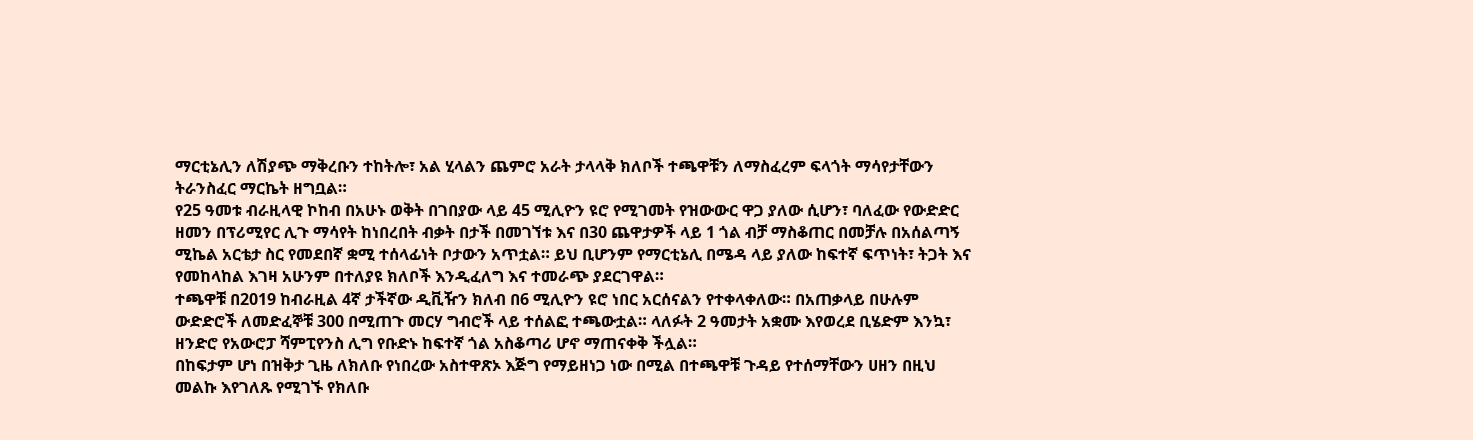ማርቲኔሊን ለሽያጭ ማቅረቡን ተከትሎ፣ አል ሂላልን ጨምሮ አራት ታላላቅ ክለቦች ተጫዋቹን ለማስፈረም ፍላጎት ማሳየታቸውን ትራንስፈር ማርኬት ዘግቧል።
የ25 ዓመቱ ብራዚላዊ ኮከብ በአሁኑ ወቅት በገበያው ላይ 45 ሚሊዮን ዩሮ የሚገመት የዝውውር ዋጋ ያለው ሲሆን፣ ባለፈው የውድድር ዘመን በፕሪሚየር ሊጉ ማሳየት ከነበረበት ብቃት በታች በመገኘቱ እና በ30 ጨዋታዎች ላይ 1 ጎል ብቻ ማስቆጠር በመቻሉ በአሰልጣኝ ሚኬል አርቴታ ስር የመደበኛ ቋሚ ተሰላፊነት ቦታውን አጥቷል። ይህ ቢሆንም የማርቲኔሊ በሜዳ ላይ ያለው ከፍተኛ ፍጥነት፣ ትጋት እና የመከላከል እገዛ አሁንም በተለያዩ ክለቦች እንዲፈለግ እና ተመራጭ ያደርገዋል።
ተጫዋቹ በ2019 ከብራዚል 4ኛ ታችኛው ዲቪዥን ክለብ በ6 ሚሊዮን ዩሮ ነበር አርሰናልን የተቀላቀለው። በአጠቃላይ በሁሉም ውድድሮች ለመድፈኞቹ 300 በሚጠጉ መርሃ ግብሮች ላይ ተሰልፎ ተጫውቷል። ላለፉት 2 ዓመታት አቋሙ እየወረደ ቢሄድም እንኳ፣ ዘንድሮ የአውሮፓ ሻምፒየንስ ሊግ የቡድኑ ከፍተኛ ጎል አስቆጣሪ ሆኖ ማጠናቀቅ ችሏል።
በከፍታም ሆነ በዝቅታ ጊዜ ለክለቡ የነበረው አስተዋጽኦ እጅግ የማይዘነጋ ነው በሚል በተጫዋቹ ጉዳይ የተሰማቸውን ሀዘን በዚህ መልኩ እየገለጹ የሚገኙ የክለቡ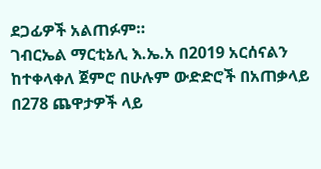ደጋፊዎች አልጠፉም።
ገብርኤል ማርቲኔሊ እ.ኤ.አ በ2019 አርሰናልን ከተቀላቀለ ጀምሮ በሁሉም ውድድሮች በአጠቃላይ በ278 ጨዋታዎች ላይ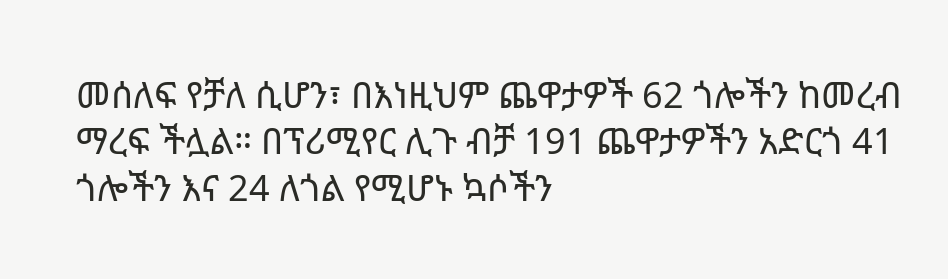መሰለፍ የቻለ ሲሆን፣ በእነዚህም ጨዋታዎች 62 ጎሎችን ከመረብ ማረፍ ችሏል። በፕሪሚየር ሊጉ ብቻ 191 ጨዋታዎችን አድርጎ 41 ጎሎችን እና 24 ለጎል የሚሆኑ ኳሶችን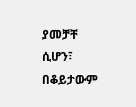ያመቻቸ ሲሆን፣ በቆይታውም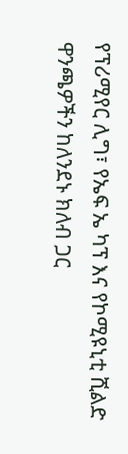የፕሪሚየር ሊግ፣ የኤፍ ኤ ካፕ እና የኮሚዩኒቲ ሺልድ ዋንጫዎችን ከለንደኑ ክለብ ጋር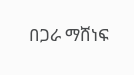በጋራ ማሸነፍ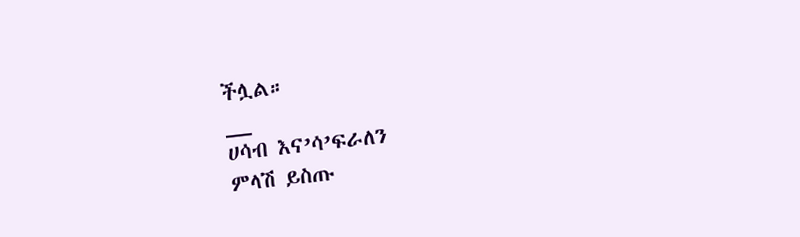ችሏል።
__
ሀሳብ እና’ሳ’ፍራለን
ምላሽ ይስጡ